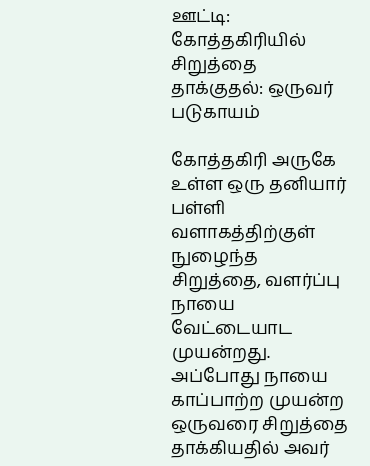ஊட்டி: கோத்தகிரியில் சிறுத்தை தாக்குதல்: ஒருவர் படுகாயம்

கோத்தகிரி அருகே உள்ள ஒரு தனியார் பள்ளி வளாகத்திற்குள்  நுழைந்த சிறுத்தை, வளர்ப்பு நாயை வேட்டையாட முயன்றது. அப்போது நாயை காப்பாற்ற முயன்ற ஒருவரை சிறுத்தை தாக்கியதில் அவர்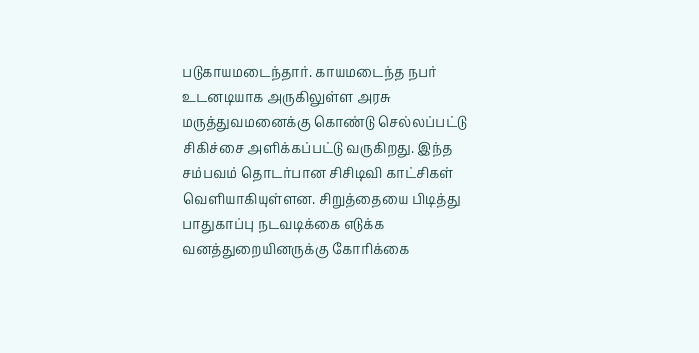படுகாயமடைந்தார். காயமடைந்த நபர் உடனடியாக அருகிலுள்ள அரசு மருத்துவமனைக்கு கொண்டு செல்லப்பட்டு சிகிச்சை அளிக்கப்பட்டு வருகிறது. இந்த சம்பவம் தொடர்பான சிசிடிவி காட்சிகள் வெளியாகியுள்ளன. சிறுத்தையை பிடித்து பாதுகாப்பு நடவடிக்கை எடுக்க வனத்துறையினருக்கு கோரிக்கை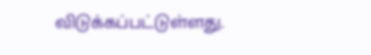விடுக்கப்பட்டுள்ளது.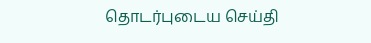தொடர்புடைய செய்தி